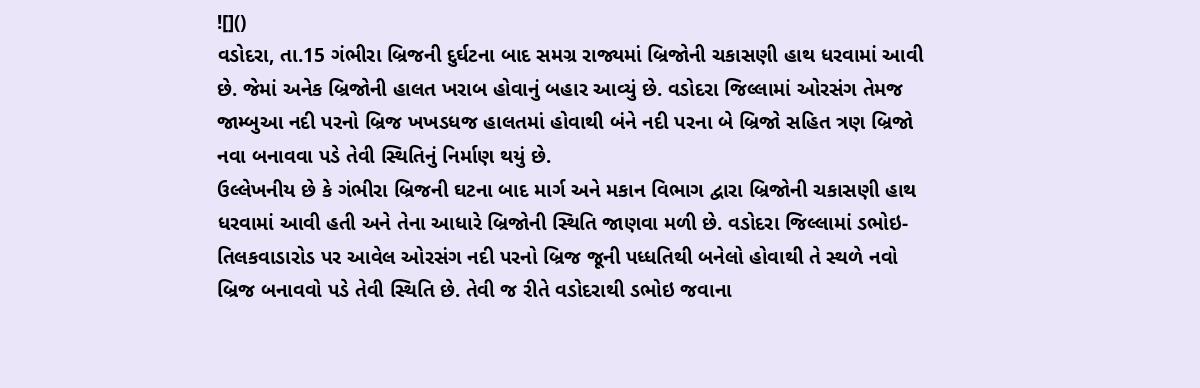![]()
વડોદરા, તા.15 ગંભીરા બ્રિજની દુર્ઘટના બાદ સમગ્ર રાજ્યમાં બ્રિજોની ચકાસણી હાથ ધરવામાં આવી છે. જેમાં અનેક બ્રિજોની હાલત ખરાબ હોવાનું બહાર આવ્યું છે. વડોદરા જિલ્લામાં ઓરસંગ તેમજ જામ્બુઆ નદી પરનો બ્રિજ ખખડધજ હાલતમાં હોવાથી બંને નદી પરના બે બ્રિજો સહિત ત્રણ બ્રિજો નવા બનાવવા પડે તેવી સ્થિતિનું નિર્માણ થયું છે.
ઉલ્લેખનીય છે કે ગંભીરા બ્રિજની ઘટના બાદ માર્ગ અને મકાન વિભાગ દ્વારા બ્રિજોની ચકાસણી હાથ ધરવામાં આવી હતી અને તેના આધારે બ્રિજોની સ્થિતિ જાણવા મળી છે. વડોદરા જિલ્લામાં ડભોઇ-તિલકવાડારોડ પર આવેલ ઓરસંગ નદી પરનો બ્રિજ જૂની પધ્ધતિથી બનેલો હોવાથી તે સ્થળે નવો બ્રિજ બનાવવો પડે તેવી સ્થિતિ છે. તેવી જ રીતે વડોદરાથી ડભોઇ જવાના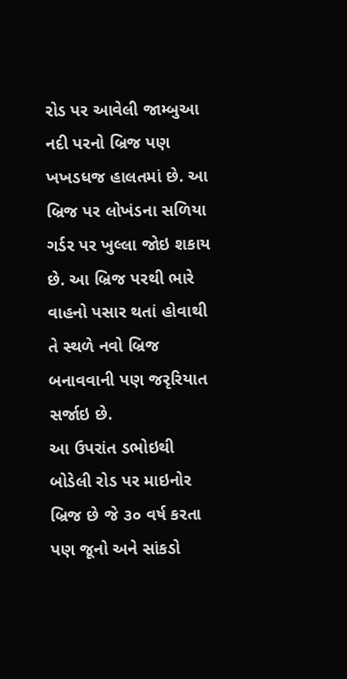રોડ પર આવેલી જામ્બુઆ નદી પરનો બ્રિજ પણ ખખડધજ હાલતમાં છે. આ બ્રિજ પર લોખંડના સળિયા ગર્ડર પર ખુલ્લા જોઇ શકાય છે. આ બ્રિજ પરથી ભારે વાહનો પસાર થતાં હોવાથી તે સ્થળે નવો બ્રિજ બનાવવાની પણ જરૃરિયાત સર્જાઇ છે.
આ ઉપરાંત ડભોઇથી બોડેલી રોડ પર માઇનોર બ્રિજ છે જે ૩૦ વર્ષ કરતા પણ જૂનો અને સાંકડો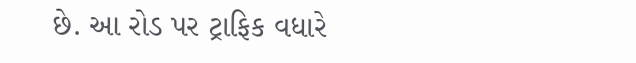છે. આ રોડ પર ટ્રાફિક વધારે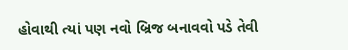હોવાથી ત્યાં પણ નવો બ્રિજ બનાવવો પડે તેવી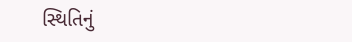સ્થિતિનું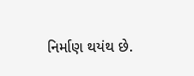નિર્માણ થયંથ છે.